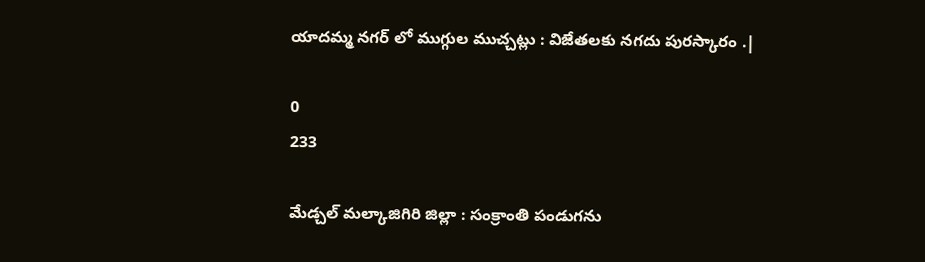యాదమ్మ నగర్ లో ముగ్గుల ముచ్చట్లు : విజేతలకు నగదు పురస్కారం .|

0
233

మేడ్చల్ మల్కాజిగిరి జిల్లా : సంక్రాంతి పండుగను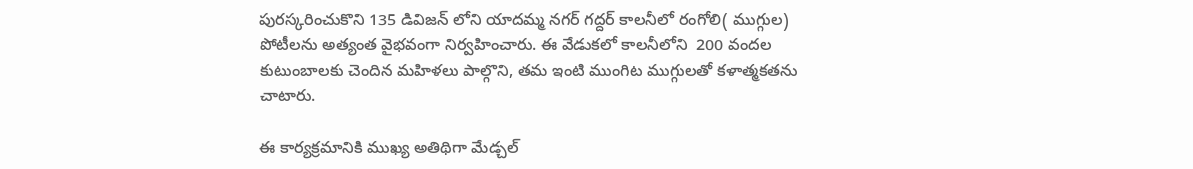పురస్కరించుకొని 135 డివిజన్ లోని యాదమ్మ నగర్ గద్దర్ కాలనీలో రంగోలి( ముగ్గుల) పోటీలను అత్యంత వైభవంగా నిర్వహించారు. ఈ వేడుకలో కాలనీలోని  200 వందల కుటుంబాలకు చెందిన మహిళలు పాల్గొని, తమ ఇంటి ముంగిట ముగ్గులతో కళాత్మకతను చాటారు.

ఈ కార్యక్రమానికి ముఖ్య అతిథిగా మేడ్చల్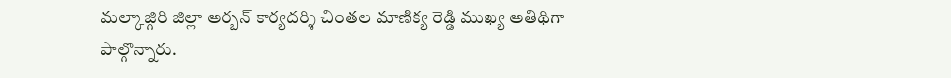మల్కాజ్గిరి జిల్లా అర్బన్ కార్యదర్శి చింతల మాణిక్య రెడ్డి ముఖ్య అతిథిగా పాల్గొన్నారు.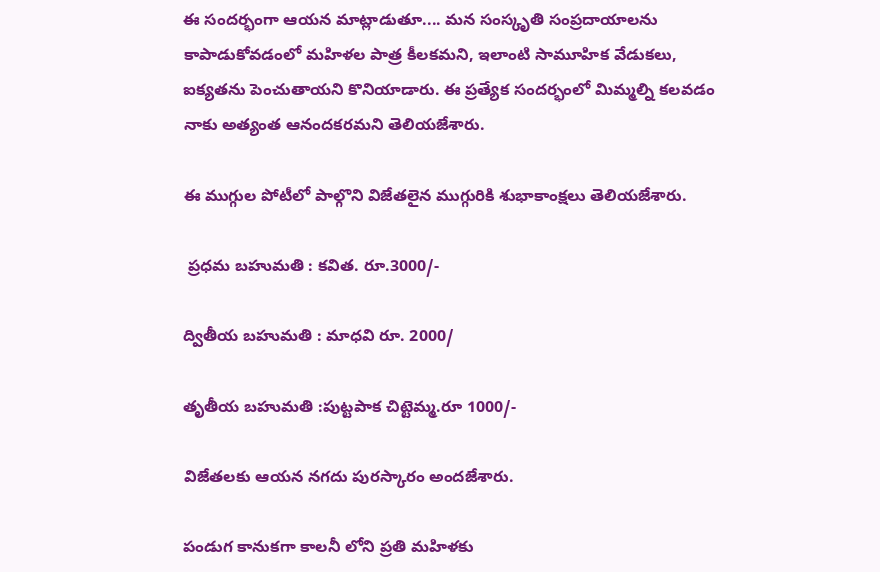ఈ సందర్భంగా ఆయన మాట్లాడుతూ.... మన సంస్కృతి సంప్రదాయాలను కాపాడుకోవడంలో మహిళల పాత్ర కీలకమని, ఇలాంటి సామూహిక వేడుకలు, ఐక్యతను పెంచుతాయని కొనియాడారు. ఈ ప్రత్యేక సందర్భంలో మిమ్మల్ని కలవడం నాకు అత్యంత ఆనందకరమని తెలియజేశారు.

ఈ ముగ్గుల పోటీలో పాల్గొని విజేతలైన ముగ్గురికి శుభాకాంక్షలు తెలియజేశారు.

 ప్రధమ బహుమతి : కవిత. రూ.3000/-

ద్వితీయ బహుమతి : మాధవి రూ. 2000/

తృతీయ బహుమతి :పుట్టపాక చిట్టెమ్మ.రూ 1000/-

విజేతలకు ఆయన నగదు పురస్కారం అందజేశారు.

పండుగ కానుకగా కాలనీ లోని ప్రతి మహిళకు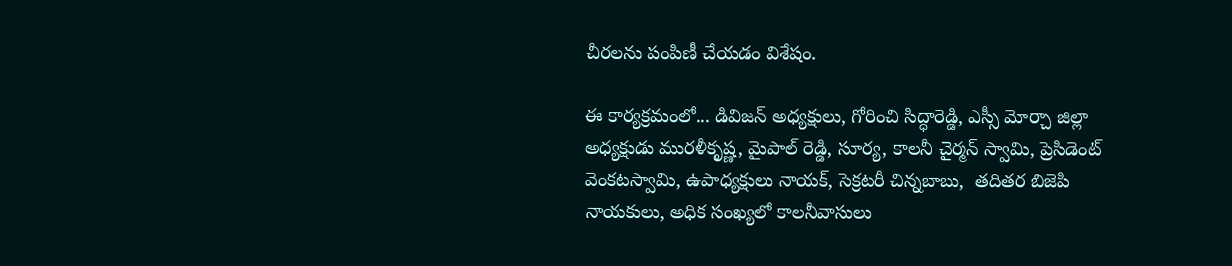చీరలను పంపిణీ చేయడం విశేషం.

ఈ కార్యక్రమంలో... డివిజన్ అధ్యక్షులు, గోరించి సిద్ధారెడ్డి, ఎస్సీ మోర్చా జిల్లా అధ్యక్షుడు మురళీకృష్ణ, మైపాల్ రెడ్డి, సూర్య, కాలనీ చైర్మన్ స్వామి, ప్రెసిడెంట్ వెంకటస్వామి, ఉపాధ్యక్షులు నాయక్, సెక్రటరీ చిన్నబాబు,  తదితర బిజెపి నాయకులు, అధిక సంఖ్యలో కాలనీవాసులు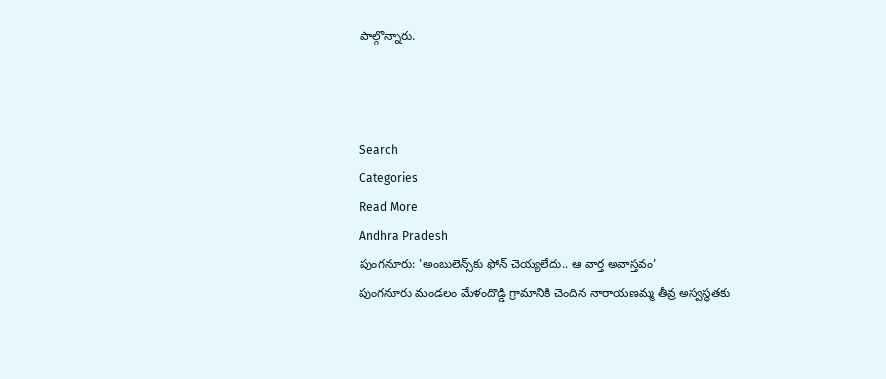పాల్గొన్నారు.



Search
Categories
Read More
Andhra Pradesh
పుంగనూరు: 'అంబులెన్స్‌కు ఫోన్ చెయ్యలేదు.. ఆ వార్త అవాస్తవం'
పుంగనూరు మండలం మేళందొడ్డి గ్రామానికి చెందిన నారాయణమ్మ తీవ్ర అస్వస్థతకు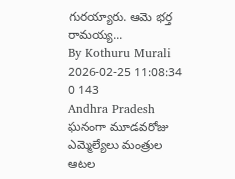గురయ్యారు. ఆమె భర్త రామయ్య...
By Kothuru Murali 2026-02-25 11:08:34 0 143
Andhra Pradesh
ఘనంగా మూడవరోజు ఎమ్మెల్యేలు మంత్రుల ఆటల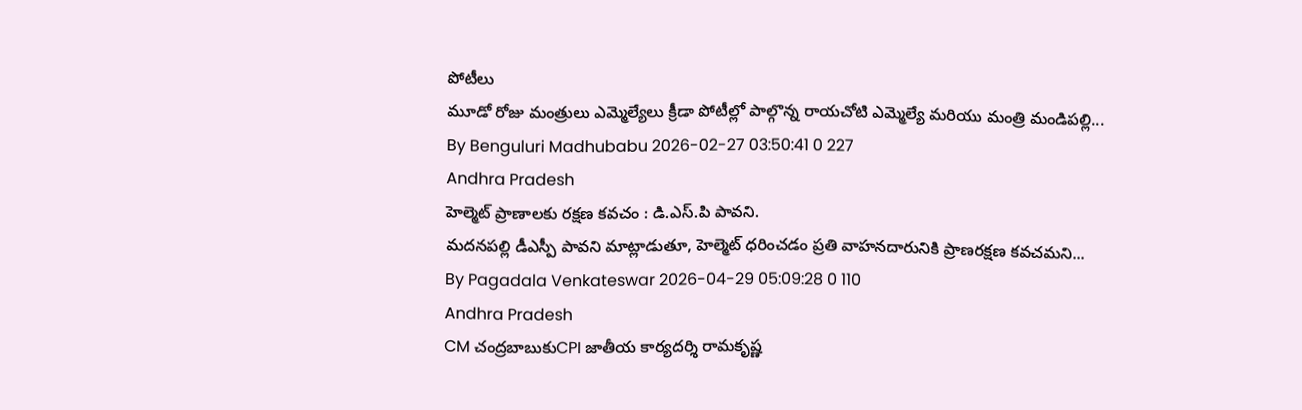పోటీలు
మూడో రోజు మంత్రులు ఎమ్మెల్యేలు క్రీడా పోటీల్లో పాల్గొన్న రాయచోటి ఎమ్మెల్యే మరియు మంత్రి మండిపల్లి...
By Benguluri Madhubabu 2026-02-27 03:50:41 0 227
Andhra Pradesh
హెల్మెట్ ప్రాణాలకు రక్షణ కవచం : డి.ఎస్.పి పావని.
మదనపల్లి డీఎస్పీ పావని మాట్లాడుతూ, హెల్మెట్ ధరించడం ప్రతి వాహనదారునికి ప్రాణరక్షణ కవచమని...
By Pagadala Venkateswar 2026-04-29 05:09:28 0 110
Andhra Pradesh
CM చంద్రబాబుకుCPI జాతీయ కార్యదర్శి రామకృష్ణ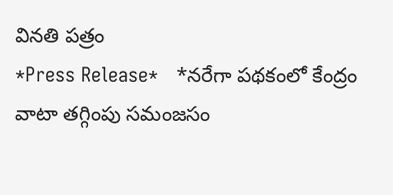వినతి పత్రం
*Press Release*   *నరేగా పథకంలో కేంద్రం వాటా తగ్గింపు సమంజసం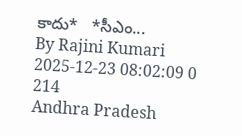కాదు*   *సీఎం...
By Rajini Kumari 2025-12-23 08:02:09 0 214
Andhra Pradesh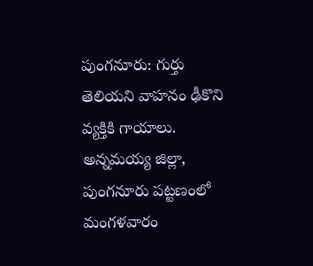పుంగనూరు: గుర్తు తెలియని వాహనం ఢీకొని వ్యక్తికి గాయాలు.
అన్నమయ్య జిల్లా, పుంగనూరు పట్టణంలో మంగళవారం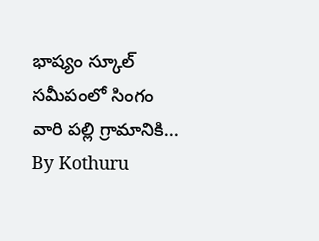భాష్యం స్కూల్ సమీపంలో సింగం వారి పల్లి గ్రామానికి...
By Kothuru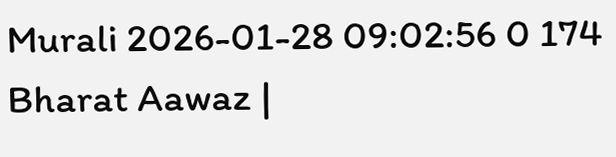Murali 2026-01-28 09:02:56 0 174
Bharat Aawaz |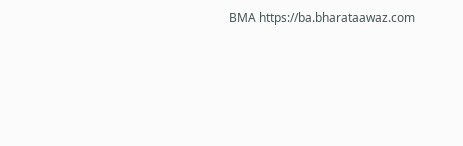BMA https://ba.bharataawaz.com